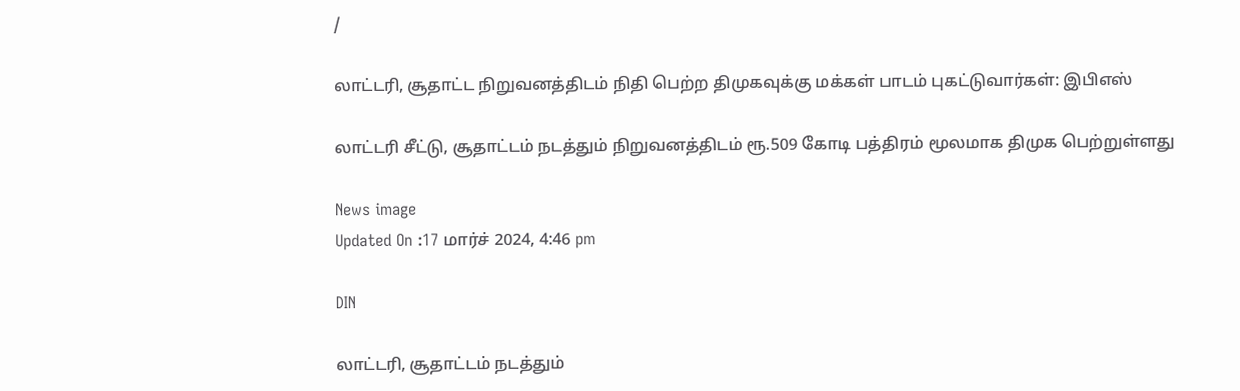/

லாட்டரி, சூதாட்ட நிறுவனத்திடம் நிதி பெற்ற திமுகவுக்கு மக்கள் பாடம் புகட்டுவார்கள்: இபிஎஸ்

லாட்டரி சீட்டு, சூதாட்டம் நடத்தும் நிறுவனத்திடம் ரூ.509 கோடி பத்திரம் மூலமாக திமுக பெற்றுள்ளது

News image
Updated On :17 மார்ச் 2024, 4:46 pm

DIN

லாட்டரி, சூதாட்டம் நடத்தும்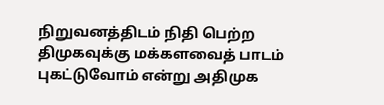நிறுவனத்திடம் நிதி பெற்ற திமுகவுக்கு மக்களவைத் பாடம் புகட்டுவோம் என்று அதிமுக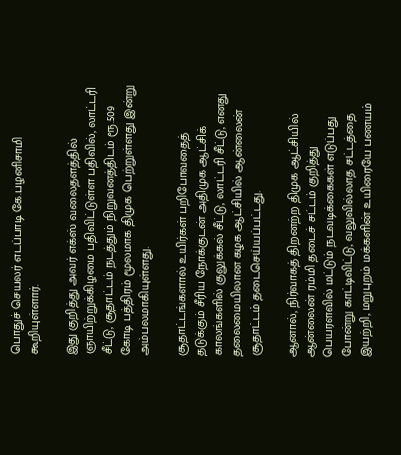பொதுச் செயலர் எடப்பாடி கே.பழனிசாமி கூறியுள்ளார்.

இது குறித்து அவர் எக்ஸ் வலைதளத்தில் ஞாயிற்றுக்கிழமை பதிவிட்டுள்ள பதிவில், லாட்டரி சீட்டு, சூதாட்டம் நடத்தும் நிறுவனத்திடம் ரூ.509 கோடி பத்திரம் மூலமாக திமுக பெற்றுள்ளது இன்று அம்பலமாகியுள்ளது.

சூதாட்டங்களால் உயிர்கள் பறிபோவதைத் தடுக்கும் சீரிய நோக்குடன் அதிமுக ஆட்சிக் காலங்களில் குலுக்கல் சீட்டு, லாட்டரி சீட்டு, எனது தலைமையிலான கழக ஆட்சியில் ஆன்லைன் சூதாட்டம் தடைசெய்யப்பட்டது.

ஆனால், நிர்வாகத் திறனற்ற திமுக ஆட்சியில் ஆன்லைன் ரம்மி தடைச் சட்டம் குறித்து பெயரளவில் மட்டும் நடவடிக்கைகள் எடுப்பது போன்று காட்டிவிட்டு, வலுவில்லாத சட்டத்தை இயற்றி, மறுபுறம் மக்களின் உயிரையே பணயம்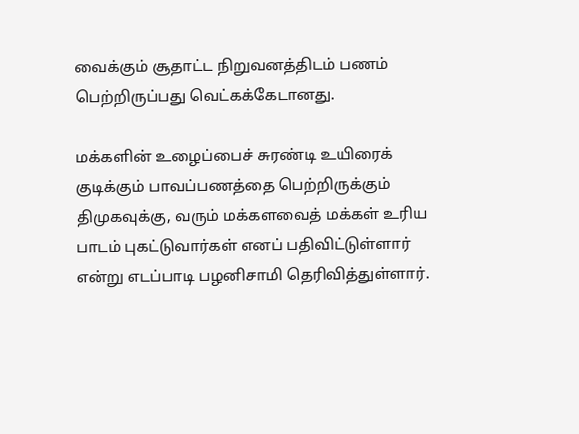வைக்கும் சூதாட்ட நிறுவனத்திடம் பணம் பெற்றிருப்பது வெட்கக்கேடானது.

மக்களின் உழைப்பைச் சுரண்டி உயிரைக் குடிக்கும் பாவப்பணத்தை பெற்றிருக்கும் திமுகவுக்கு, வரும் மக்களவைத் மக்கள் உரிய பாடம் புகட்டுவார்கள் எனப் பதிவிட்டுள்ளார் என்று எடப்பாடி பழனிசாமி தெரிவித்துள்ளார்.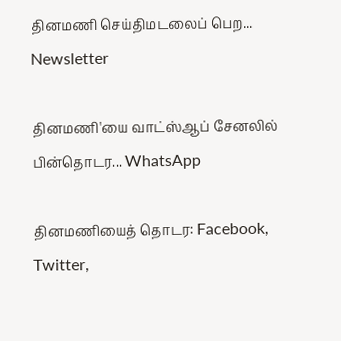தினமணி செய்திமடலைப் பெற... Newsletter

தினமணி'யை வாட்ஸ்ஆப் சேனலில் பின்தொடர... WhatsApp

தினமணியைத் தொடர: Facebook, Twitter,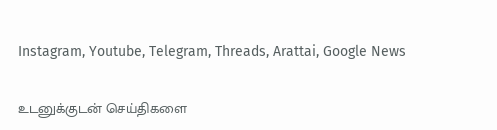Instagram, Youtube, Telegram, Threads, Arattai, Google News

உடனுக்குடன் செய்திகளை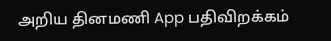அறிய தினமணி App பதிவிறக்கம்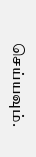செய்யவும்.